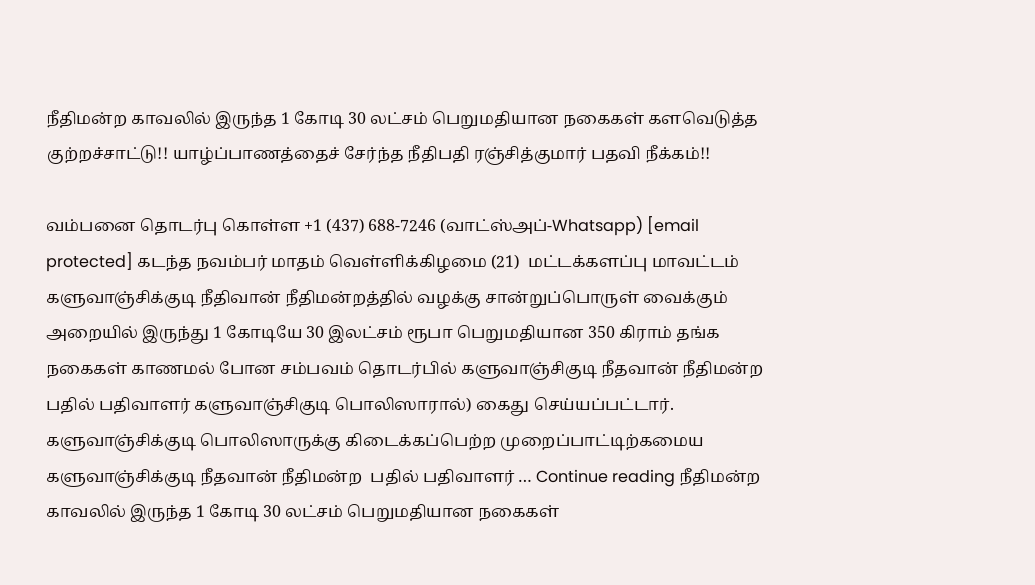நீதிமன்ற காவலில் இருந்த 1 கோடி 30 லட்சம் பெறுமதியான நகைகள் களவெடுத்த குற்றச்சாட்டு!! யாழ்ப்பாணத்தைச் சேர்ந்த நீதிபதி ரஞ்சித்குமார் பதவி நீக்கம்!!

வம்பனை தொடர்பு கொள்ள +1 (437) 688-7246 (வாட்ஸ்அப்-Whatsapp) [email protected] கடந்த நவம்பர் மாதம் வெள்ளிக்கிழமை (21)  மட்டக்களப்பு மாவட்டம் களுவாஞ்சிக்குடி நீதிவான் நீதிமன்றத்தில் வழக்கு சான்றுப்பொருள் வைக்கும் அறையில் இருந்து 1 கோடியே 30 இலட்சம் ரூபா பெறுமதியான 350 கிராம் தங்க நகைகள் காணமல் போன சம்பவம் தொடர்பில் களுவாஞ்சிகுடி நீதவான் நீதிமன்ற பதில் பதிவாளர் களுவாஞ்சிகுடி பொலிஸாரால்) கைது செய்யப்பட்டார். களுவாஞ்சிக்குடி பொலிஸாருக்கு கிடைக்கப்பெற்ற முறைப்பாட்டிற்கமைய களுவாஞ்சிக்குடி நீதவான் நீதிமன்ற  பதில் பதிவாளர் … Continue reading நீதிமன்ற காவலில் இருந்த 1 கோடி 30 லட்சம் பெறுமதியான நகைகள்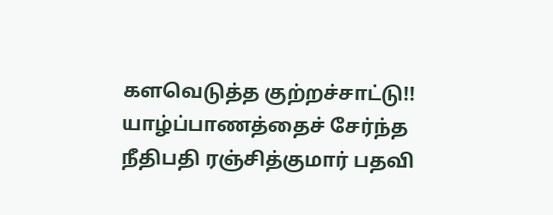களவெடுத்த குற்றச்சாட்டு!! யாழ்ப்பாணத்தைச் சேர்ந்த நீதிபதி ரஞ்சித்குமார் பதவி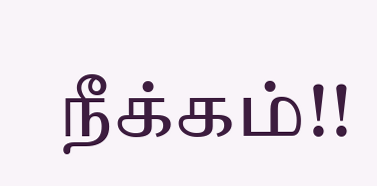நீக்கம்!!